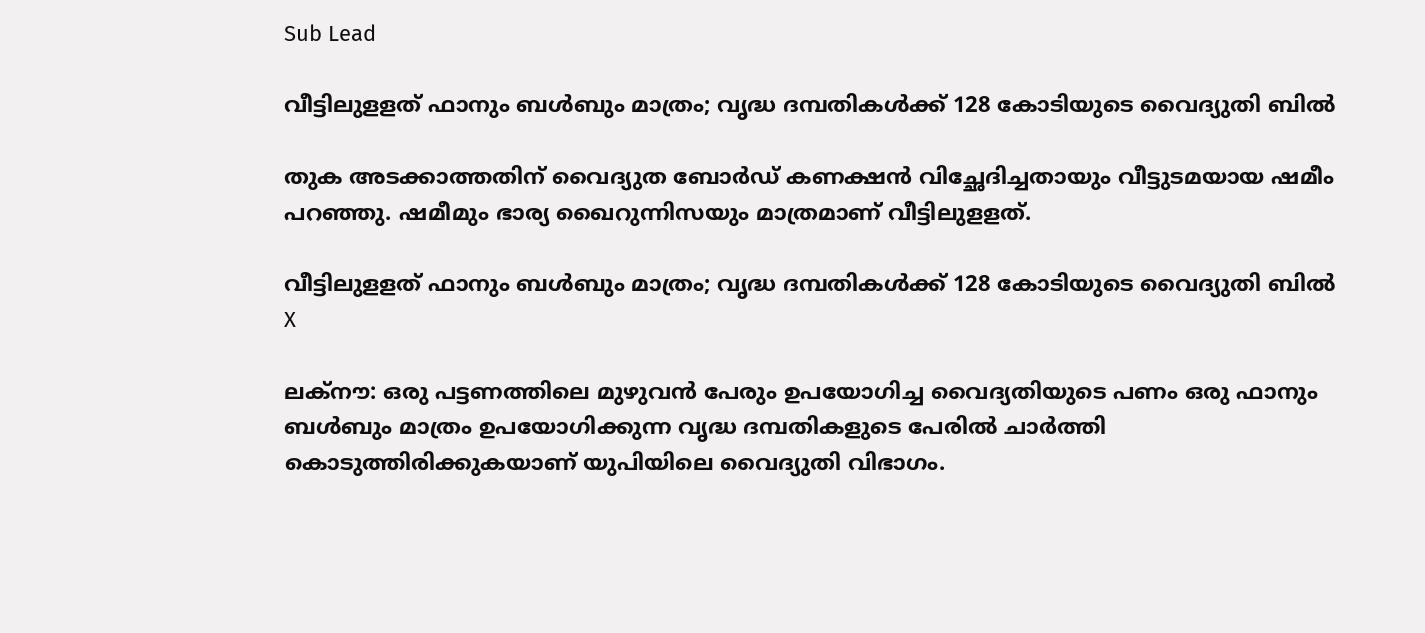Sub Lead

വീട്ടിലുളളത് ഫാനും ബള്‍ബും മാത്രം; വൃദ്ധ ദമ്പതികള്‍ക്ക് 128 കോടിയുടെ വൈദ്യുതി ബില്‍

തുക അടക്കാത്തതിന് വൈദ്യുത ബോര്‍ഡ് കണക്ഷന്‍ വിച്ഛേദിച്ചതായും വീട്ടുടമയായ ഷമീം പറഞ്ഞു. ഷമീമും ഭാര്യ ഖൈറുന്നിസയും മാത്രമാണ് വീട്ടിലുളളത്.

വീട്ടിലുളളത് ഫാനും ബള്‍ബും മാത്രം; വൃദ്ധ ദമ്പതികള്‍ക്ക് 128 കോടിയുടെ വൈദ്യുതി ബില്‍
X

ലക്‌നൗ: ഒരു പട്ടണത്തിലെ മുഴുവന്‍ പേരും ഉപയോഗിച്ച വൈദ്യതിയുടെ പണം ഒരു ഫാനും ബള്‍ബും മാത്രം ഉപയോഗിക്കുന്ന വൃദ്ധ ദമ്പതികളുടെ പേരില്‍ ചാര്‍ത്തി കൊടുത്തിരിക്കുകയാണ് യുപിയിലെ വൈദ്യുതി വിഭാഗം.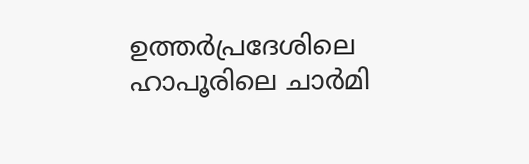ഉത്തര്‍പ്രദേശിലെ ഹാപൂരിലെ ചാര്‍മി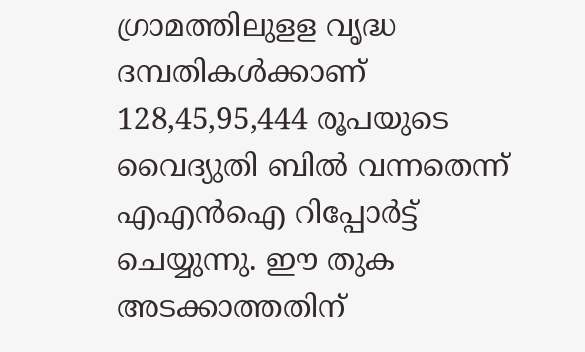ഗ്രാമത്തിലുളള വൃദ്ധ ദമ്പതികള്‍ക്കാണ് 128,45,95,444 രൂപയുടെ വൈദ്യുതി ബില്‍ വന്നതെന്ന് എഎന്‍ഐ റിപ്പോര്‍ട്ട് ചെയ്യുന്നു. ഈ തുക അടക്കാത്തതിന്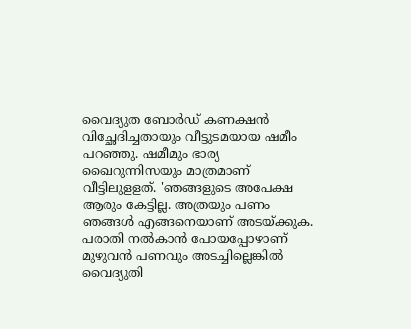വൈദ്യുത ബോര്‍ഡ് കണക്ഷന്‍ വിച്ഛേദിച്ചതായും വീട്ടുടമയായ ഷമീം പറഞ്ഞു. ഷമീമും ഭാര്യ ഖൈറുന്നിസയും മാത്രമാണ് വീട്ടിലുളളത്. 'ഞങ്ങളുടെ അപേക്ഷ ആരും കേട്ടില്ല. അത്രയും പണം ഞങ്ങള്‍ എങ്ങനെയാണ് അടയ്ക്കുക. പരാതി നല്‍കാന്‍ പോയപ്പോഴാണ് മുഴുവന്‍ പണവും അടച്ചില്ലെങ്കില്‍ വൈദ്യുതി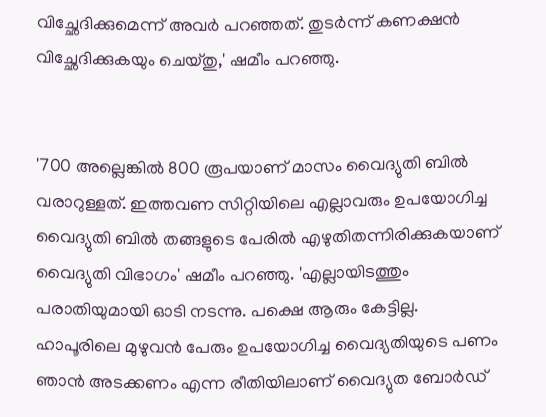വിച്ഛേദിക്കുമെന്ന് അവര്‍ പറഞ്ഞത്. തുടര്‍ന്ന് കണക്ഷന്‍ വിച്ഛേദിക്കുകയും ചെയ്തു,' ഷമീം പറഞ്ഞു.


'700 അല്ലെങ്കില്‍ 800 രൂപയാണ് മാസം വൈദ്യുതി ബില്‍ വരാറുള്ളത്. ഇത്തവണ സിറ്റിയിലെ എല്ലാവരും ഉപയോഗിച്ച വൈദ്യുതി ബില്‍ തങ്ങളുടെ പേരില്‍ എഴുതിതന്നിരിക്കുകയാണ് വൈദ്യുതി വിഭാഗം' ഷമീം പറഞ്ഞു. 'എല്ലായിടത്തും പരാതിയുമായി ഓടി നടന്നു. പക്ഷെ ആരും കേട്ടില്ല. ഹാപൂരിലെ മുഴുവന്‍ പേരും ഉപയോഗിച്ച വൈദ്യതിയുടെ പണം ഞാന്‍ അടക്കണം എന്ന രീതിയിലാണ് വൈദ്യുത ബോര്‍ഡ്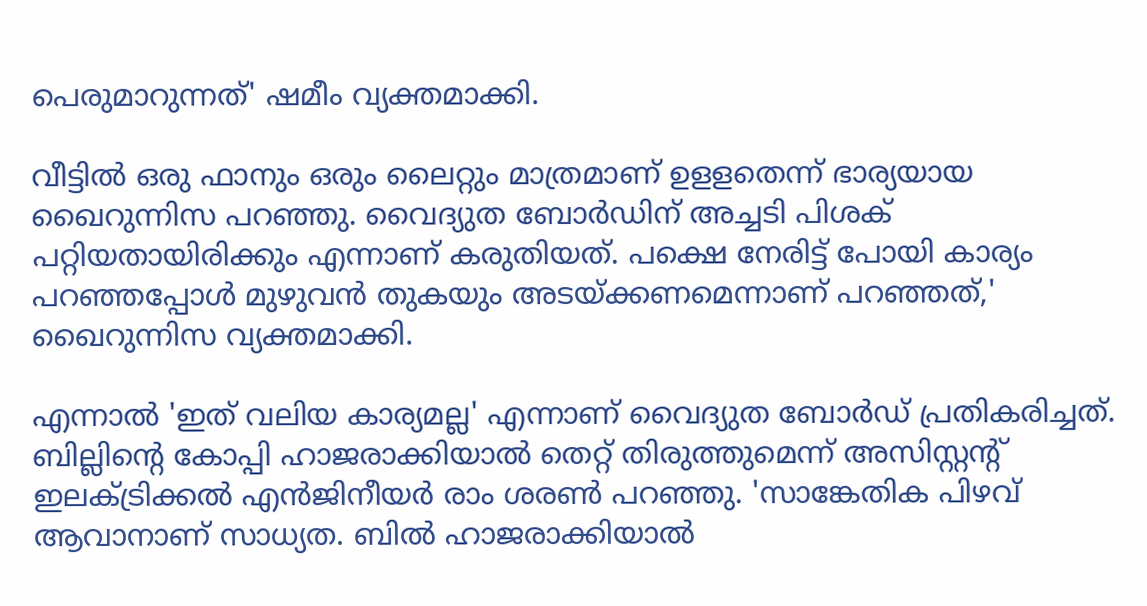പെരുമാറുന്നത്' ഷമീം വ്യക്തമാക്കി.

വീട്ടില്‍ ഒരു ഫാനും ഒരും ലൈറ്റും മാത്രമാണ് ഉളളതെന്ന് ഭാര്യയായ ഖൈറുന്നിസ പറഞ്ഞു. വൈദ്യുത ബോര്‍ഡിന് അച്ചടി പിശക് പറ്റിയതായിരിക്കും എന്നാണ് കരുതിയത്. പക്ഷെ നേരിട്ട് പോയി കാര്യം പറഞ്ഞപ്പോള്‍ മുഴുവന്‍ തുകയും അടയ്ക്കണമെന്നാണ് പറഞ്ഞത്,' ഖൈറുന്നിസ വ്യക്തമാക്കി.

എന്നാല്‍ 'ഇത് വലിയ കാര്യമല്ല' എന്നാണ് വൈദ്യുത ബോര്‍ഡ് പ്രതികരിച്ചത്. ബില്ലിന്റെ കോപ്പി ഹാജരാക്കിയാല്‍ തെറ്റ് തിരുത്തുമെന്ന് അസിസ്റ്റന്റ് ഇലക്ട്രിക്കല്‍ എന്‍ജിനീയര്‍ രാം ശരണ്‍ പറഞ്ഞു. 'സാങ്കേതിക പിഴവ് ആവാനാണ് സാധ്യത. ബില്‍ ഹാജരാക്കിയാല്‍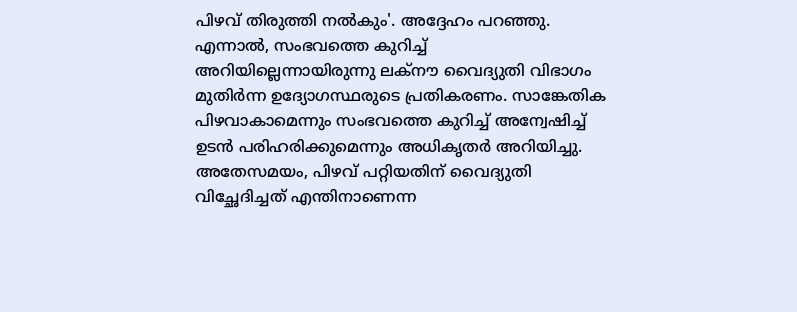പിഴവ് തിരുത്തി നല്‍കും'. അദ്ദേഹം പറഞ്ഞു. എന്നാല്‍, സംഭവത്തെ കുറിച്ച് അറിയില്ലെന്നായിരുന്നു ലക്‌നൗ വൈദ്യുതി വിഭാഗം മുതിര്‍ന്ന ഉദ്യോഗസ്ഥരുടെ പ്രതികരണം. സാങ്കേതിക പിഴവാകാമെന്നും സംഭവത്തെ കുറിച്ച് അന്വേഷിച്ച് ഉടന്‍ പരിഹരിക്കുമെന്നും അധികൃതര്‍ അറിയിച്ചു. അതേസമയം, പിഴവ് പറ്റിയതിന് വൈദ്യുതി വിച്ഛേദിച്ചത് എന്തിനാണെന്ന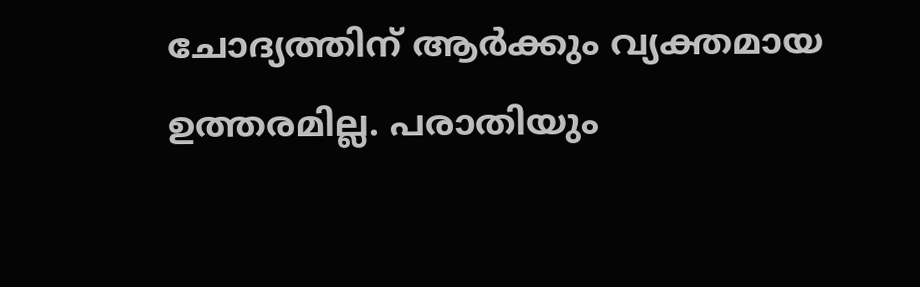ചോദ്യത്തിന് ആര്‍ക്കും വ്യക്തമായ ഉത്തരമില്ല. പരാതിയും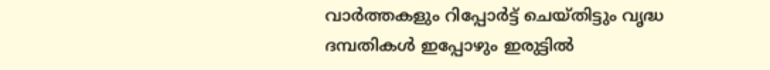വാര്‍ത്തകളും റിപ്പോര്‍ട്ട് ചെയ്തിട്ടും വൃദ്ധ ദമ്പതികള്‍ ഇപ്പോഴും ഇരുട്ടില്‍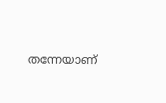തന്നേയാണ്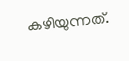കഴിയുന്നത്.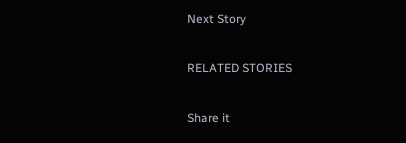Next Story

RELATED STORIES

Share it